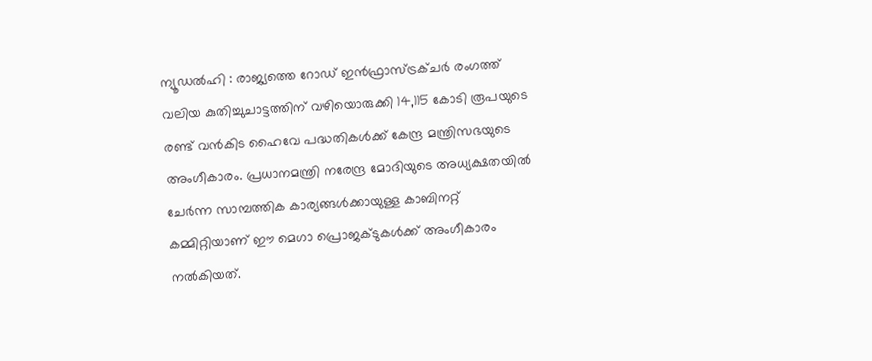ന്യൂഡൽഹി : രാജ്യത്തെ റോഡ് ഇൻഫ്രാസ്ട്രക്ചർ രംഗത്ത് വലിയ കുതിച്ചുചാട്ടത്തിന് വഴിയൊരുക്കി 14,115 കോടി രൂപയുടെ രണ്ട് വൻകിട ഹൈവേ പദ്ധതികൾക്ക് കേന്ദ്ര മന്ത്രിസഭയുടെ അംഗീകാരം. പ്രധാനമന്ത്രി നരേന്ദ്ര മോദിയുടെ അധ്യക്ഷതയിൽ ചേർന്ന സാമ്പത്തിക കാര്യങ്ങൾക്കായുള്ള കാബിനറ്റ് കമ്മിറ്റിയാണ് ഈ മെഗാ പ്രൊജക്ടുകൾക്ക് അംഗീകാരം നൽകിയത്.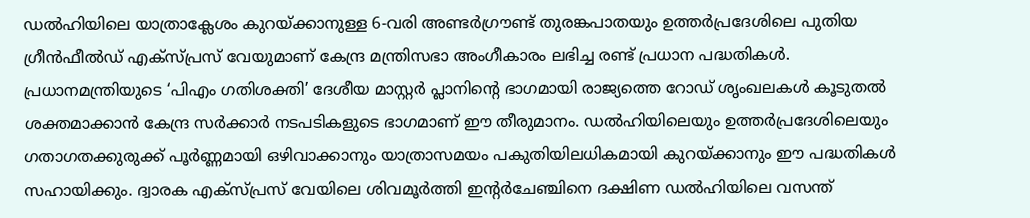ഡൽഹിയിലെ യാത്രാക്ലേശം കുറയ്ക്കാനുള്ള 6-വരി അണ്ടർഗ്രൗണ്ട് തുരങ്കപാതയും ഉത്തർപ്രദേശിലെ പുതിയ ഗ്രീൻഫീൽഡ് എക്സ്പ്രസ് വേയുമാണ് കേന്ദ്ര മന്ത്രിസഭാ അംഗീകാരം ലഭിച്ച രണ്ട് പ്രധാന പദ്ധതികൾ.
പ്രധാനമന്ത്രിയുടെ ‘പിഎം ഗതിശക്തി’ ദേശീയ മാസ്റ്റർ പ്ലാനിന്റെ ഭാഗമായി രാജ്യത്തെ റോഡ് ശൃംഖലകൾ കൂടുതൽ ശക്തമാക്കാൻ കേന്ദ്ര സർക്കാർ നടപടികളുടെ ഭാഗമാണ് ഈ തീരുമാനം. ഡൽഹിയിലെയും ഉത്തർപ്രദേശിലെയും ഗതാഗതക്കുരുക്ക് പൂർണ്ണമായി ഒഴിവാക്കാനും യാത്രാസമയം പകുതിയിലധികമായി കുറയ്ക്കാനും ഈ പദ്ധതികൾ സഹായിക്കും. ദ്വാരക എക്സ്പ്രസ് വേയിലെ ശിവമൂർത്തി ഇന്റർചേഞ്ചിനെ ദക്ഷിണ ഡൽഹിയിലെ വസന്ത്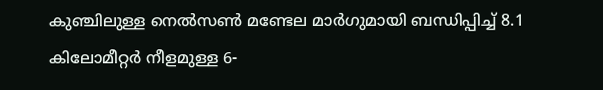കുഞ്ചിലുള്ള നെൽസൺ മണ്ടേല മാർഗുമായി ബന്ധിപ്പിച്ച് 8.1 കിലോമീറ്റർ നീളമുള്ള 6-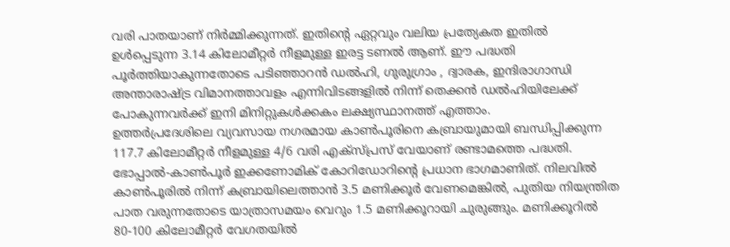വരി പാതയാണ് നിർമ്മിക്കുന്നത്. ഇതിന്റെ ഏറ്റവും വലിയ പ്രത്യേകത ഇതിൽ ഉൾപ്പെടുന്ന 3.14 കിലോമീറ്റർ നീളമുള്ള ഇരട്ട ടണൽ ആണ്. ഈ പദ്ധതി പൂർത്തിയാകുന്നതോടെ പടിഞ്ഞാറൻ ഡൽഹി, ഗുരുഗ്രാം , ദ്വാരക, ഇന്ദിരാഗാന്ധി അന്താരാഷ്ട്ര വിമാനത്താവളം എന്നിവിടങ്ങളിൽ നിന്ന് തെക്കൻ ഡൽഹിയിലേക്ക് പോകുന്നവർക്ക് ഇനി മിനിറ്റുകൾക്കകം ലക്ഷ്യസ്ഥാനത്ത് എത്താം.
ഉത്തർപ്രദേശിലെ വ്യവസായ നഗരമായ കാൺപൂരിനെ കബ്രായുമായി ബന്ധിപ്പിക്കുന്ന 117.7 കിലോമീറ്റർ നീളമുള്ള 4/6 വരി എക്സ്പ്രസ് വേയാണ് രണ്ടാമത്തെ പദ്ധതി. ഭോപ്പാൽ-കാൺപൂർ ഇക്കണോമിക് കോറിഡോറിന്റെ പ്രധാന ഭാഗമാണിത്. നിലവിൽ കാൺപൂരിൽ നിന്ന് കബ്രായിലെത്താൻ 3.5 മണിക്കൂർ വേണമെങ്കിൽ, പുതിയ നിയന്ത്രിത പാത വരുന്നതോടെ യാത്രാസമയം വെറും 1.5 മണിക്കൂറായി ചുരുങ്ങും. മണിക്കൂറിൽ 80-100 കിലോമീറ്റർ വേഗതയിൽ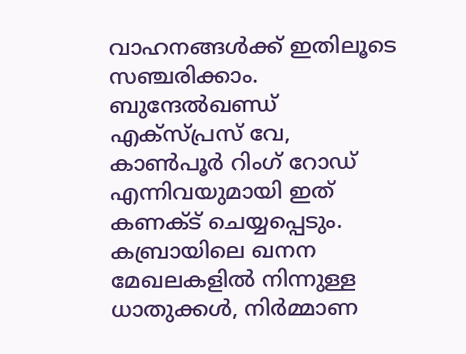വാഹനങ്ങൾക്ക് ഇതിലൂടെ സഞ്ചരിക്കാം. ബുന്ദേൽഖണ്ഡ് എക്സ്പ്രസ് വേ, കാൺപൂർ റിംഗ് റോഡ് എന്നിവയുമായി ഇത് കണക്ട് ചെയ്യപ്പെടും. കബ്രായിലെ ഖനന മേഖലകളിൽ നിന്നുള്ള ധാതുക്കൾ, നിർമ്മാണ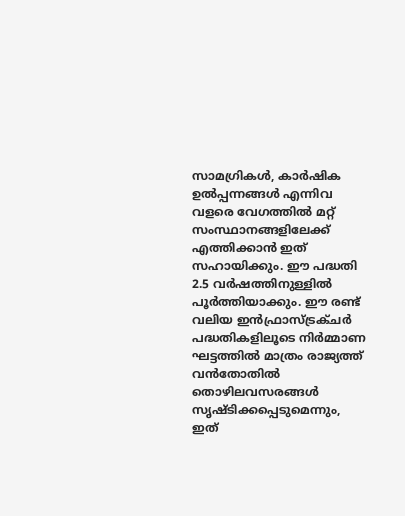സാമഗ്രികൾ, കാർഷിക ഉൽപ്പന്നങ്ങൾ എന്നിവ വളരെ വേഗത്തിൽ മറ്റ് സംസ്ഥാനങ്ങളിലേക്ക് എത്തിക്കാൻ ഇത് സഹായിക്കും. ഈ പദ്ധതി 2.5 വർഷത്തിനുള്ളിൽ പൂർത്തിയാക്കും. ഈ രണ്ട് വലിയ ഇൻഫ്രാസ്ട്രക്ചർ പദ്ധതികളിലൂടെ നിർമ്മാണ ഘട്ടത്തിൽ മാത്രം രാജ്യത്ത് വൻതോതിൽ തൊഴിലവസരങ്ങൾ സൃഷ്ടിക്കപ്പെടുമെന്നും, ഇത്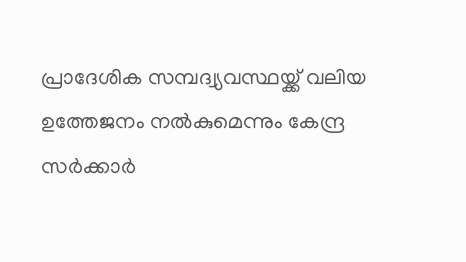പ്രാദേശിക സമ്പദ്വ്യവസ്ഥയ്ക്ക് വലിയ ഉത്തേജനം നൽകുമെന്നും കേന്ദ്ര സർക്കാർ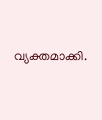വ്യക്തമാക്കി.